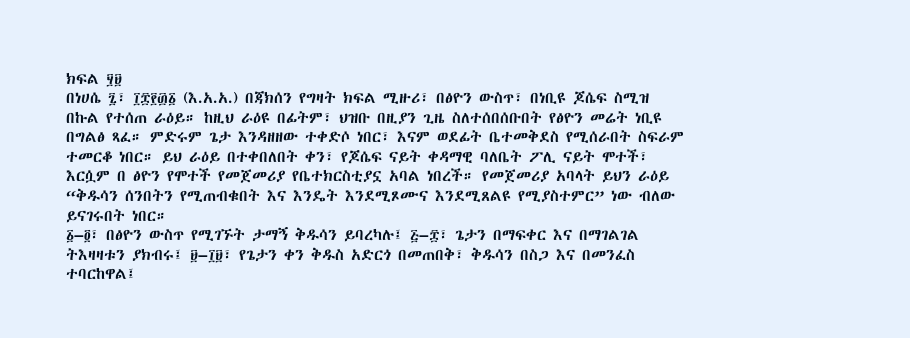ክፍል ፶፱
በነሀሴ ፯፣ ፲፰፻፴፩ (እ.አ.አ.) በጃክሰን የግዛት ክፍል ሚዙሪ፣ በፅዮን ውስጥ፣ በነቢዩ ጆሴፍ ስሚዝ በኩል የተሰጠ ራዕይ። ከዚህ ራዕዩ በፊትም፣ ህዝቡ በዚያን ጊዜ ስለተሰበሰቡበት የፅዮን መሬት ነቢዩ በግልፅ ጻፈ። ምድሩም ጌታ እንዳዘዘው ተቀድሶ ነበር፣ እናም ወደፊት ቤተመቅደስ የሚሰራበት ስፍራም ተመርቆ ነበር። ይህ ራዕይ በተቀበለበት ቀን፣ የጆሴፍ ናይት ቀዳማዊ ባለቤት ፖሊ ናይት ሞተች፣ እርሷም በ ፅዮን የሞተች የመጀመሪያ የቤተክርስቲያኗ አባል ነበረች። የመጀመሪያ አባላት ይህን ራዕይ “ቅዱሳን ሰንበትን የሚጠብቁበት እና እንዴት እንደሚጾሙና እንደሚጸልዩ የሚያስተምር” ነው ብለው ይናገሩበት ነበር።
፩–፬፣ በፅዮን ውስጥ የሚገኙት ታማኝ ቅዱሳን ይባረካሉ፤ ፭–፰፣ ጌታን በማፍቀር እና በማገልገል ትእዛዛቱን ያክብሩ፤ ፱–፲፱፣ የጌታን ቀን ቅዱስ አድርጎ በመጠበቅ፣ ቅዱሳን በስጋ እና በመንፈስ ተባርከዋል፤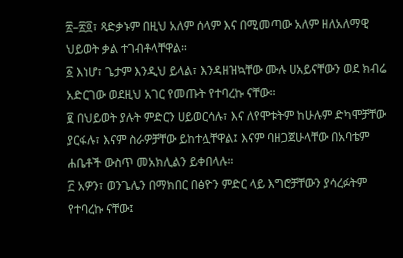፳–፳፬፣ ጻድቃኑም በዚህ አለም ሰላም እና በሚመጣው አለም ዘለአለማዊ ህይወት ቃል ተገብቶላቸዋል።
፩ እነሆ፣ ጌታም እንዲህ ይላል፣ እንዳዘዝኳቸው ሙሉ ሀአይናቸውን ወደ ክብሬ አድርገው ወደዚህ አገር የመጡት የተባረኩ ናቸው።
፪ በህይወት ያሉት ምድርን ሀይወርሳሉ፣ እና ለየሞቱትም ከሁሉም ድካሞቻቸው ያርፋሉ፣ እናም ስራዎቻቸው ይከተሏቸዋል፤ እናም ባዘጋጀሁላቸው በአባቴም ሐቤቶች ውስጥ መአክሊልን ይቀበላሉ።
፫ አዎን፣ ወንጌሌን በማክበር በፅዮን ምድር ላይ እግሮቻቸውን ያሳረፉትም የተባረኩ ናቸው፤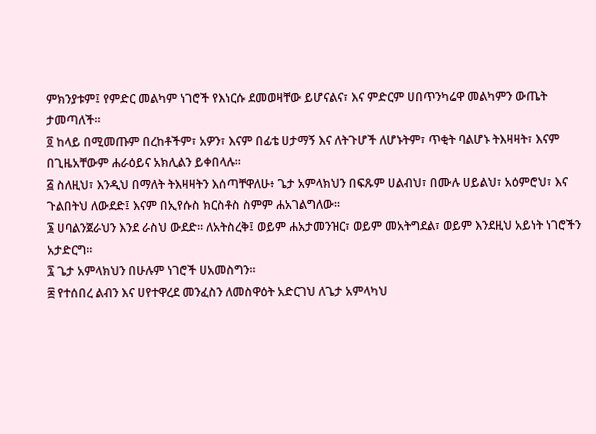ምክንያቱም፤ የምድር መልካም ነገሮች የእነርሱ ደመወዛቸው ይሆናልና፣ እና ምድርም ሀበጥንካሬዋ መልካምን ውጤት ታመጣለች።
፬ ከላይ በሚመጡም በረከቶችም፣ አዎን፣ እናም በፊቴ ሀታማኝ እና ለትጉሆች ለሆኑትም፣ ጥቂት ባልሆኑ ትእዛዛት፣ እናም በጊዜአቸውም ሐራዕይና አክሊልን ይቀበላሉ።
፭ ስለዚህ፣ እንዲህ በማለት ትእዛዛትን እሰጣቸዋለሁ፥ ጌታ አምላክህን በፍጹም ሀልብህ፣ በሙሉ ሀይልህ፣ አዕምሮህ፣ እና ጉልበትህ ለውደድ፤ እናም በኢየሱስ ክርስቶስ ስምም ሐአገልግለው።
፮ ሀባልንጀራህን እንደ ራስህ ውደድ። ለአትስረቅ፤ ወይም ሐአታመንዝር፣ ወይም መአትግደል፣ ወይም እንደዚህ አይነት ነገሮችን አታድርግ።
፯ ጌታ አምላክህን በሁሉም ነገሮች ሀአመስግን።
፰ የተሰበረ ልብን እና ሀየተዋረደ መንፈስን ለመስዋዕት አድርገህ ለጌታ አምላካህ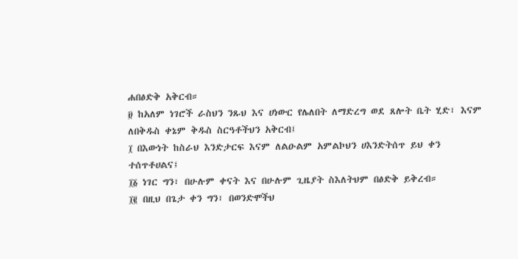ሐበፅድቅ አቅርብ።
፱ ከአለም ነገሮች ራስህን ንጹህ እና ሀነውር የሌለበት ለማድረግ ወደ ጸሎት ቤት ሂድ፣ እናም ለበቅዱስ ቀኔም ቅዱስ ስርዓቶችህን አቅርብ፤
፲ በእውነት ከስራህ እንድታርፍ እናም ለልዑልም አምልኮህን ሀእንድትሰጥ ይህ ቀን ተሰጥቶሀልና፤
፲፩ ነገር ግን፣ በሁሉም ቀናት እና በሁሉም ጊዜያት ስእለትህም በፅድቅ ይቅረብ።
፲፪ በዚህ በጌታ ቀን ግን፣ በወንድሞችህ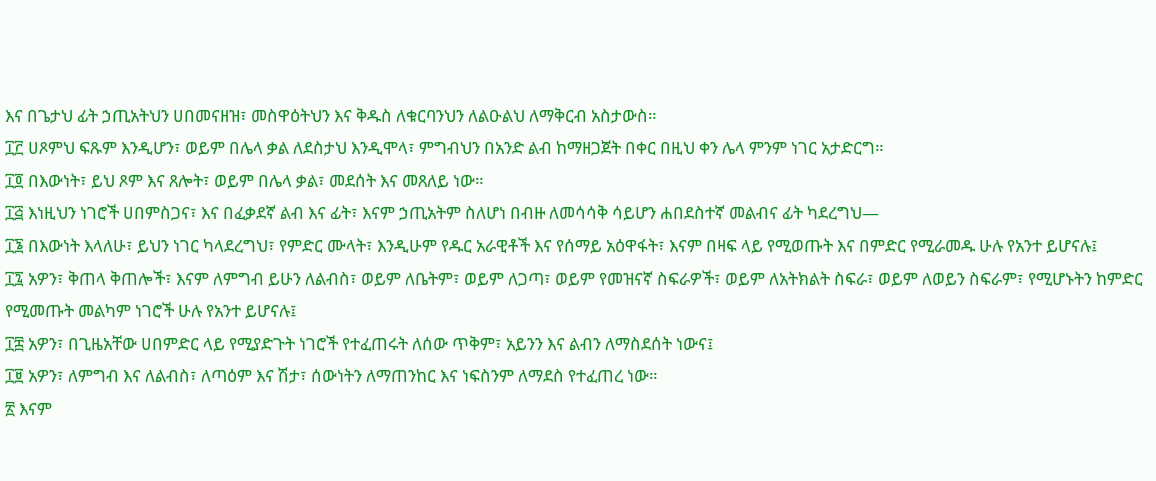እና በጌታህ ፊት ኃጢአትህን ሀበመናዘዝ፣ መስዋዕትህን እና ቅዱስ ለቁርባንህን ለልዑልህ ለማቅርብ አስታውስ።
፲፫ ሀጾምህ ፍጹም እንዲሆን፣ ወይም በሌላ ቃል ለደስታህ እንዲሞላ፣ ምግብህን በአንድ ልብ ከማዘጋጀት በቀር በዚህ ቀን ሌላ ምንም ነገር አታድርግ።
፲፬ በእውነት፣ ይህ ጾም እና ጸሎት፣ ወይም በሌላ ቃል፣ መደሰት እና መጸለይ ነው።
፲፭ እነዚህን ነገሮች ሀበምስጋና፣ እና በፈቃደኛ ልብ እና ፊት፣ እናም ኃጢአትም ስለሆነ በብዙ ለመሳሳቅ ሳይሆን ሐበደስተኛ መልብና ፊት ካደረግህ—
፲፮ በእውነት እላለሁ፣ ይህን ነገር ካላደረግህ፣ የምድር ሙላት፣ እንዲሁም የዱር አራዊቶች እና የሰማይ አዕዋፋት፣ እናም በዛፍ ላይ የሚወጡት እና በምድር የሚራመዱ ሁሉ የአንተ ይሆናሉ፤
፲፯ አዎን፣ ቅጠላ ቅጠሎች፣ እናም ለምግብ ይሁን ለልብስ፣ ወይም ለቤትም፣ ወይም ለጋጣ፣ ወይም የመዝናኛ ስፍራዎች፣ ወይም ለአትክልት ስፍራ፣ ወይም ለወይን ስፍራም፣ የሚሆኑትን ከምድር የሚመጡት መልካም ነገሮች ሁሉ የአንተ ይሆናሉ፤
፲፰ አዎን፣ በጊዜአቸው ሀበምድር ላይ የሚያድጉት ነገሮች የተፈጠሩት ለሰው ጥቅም፣ አይንን እና ልብን ለማስደሰት ነውና፤
፲፱ አዎን፣ ለምግብ እና ለልብስ፣ ለጣዕም እና ሽታ፣ ሰውነትን ለማጠንከር እና ነፍስንም ለማደስ የተፈጠረ ነው።
፳ እናም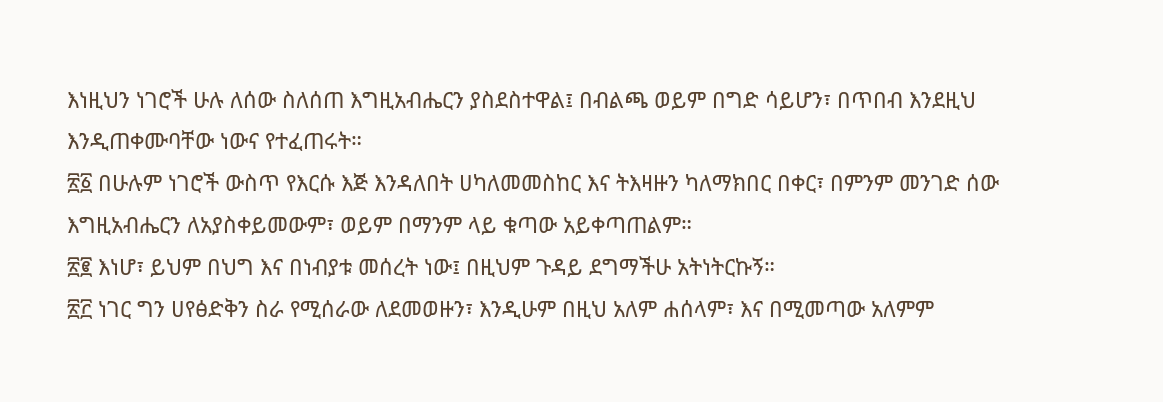እነዚህን ነገሮች ሁሉ ለሰው ስለሰጠ እግዚአብሔርን ያስደስተዋል፤ በብልጫ ወይም በግድ ሳይሆን፣ በጥበብ እንደዚህ እንዲጠቀሙባቸው ነውና የተፈጠሩት።
፳፩ በሁሉም ነገሮች ውስጥ የእርሱ እጅ እንዳለበት ሀካለመመስከር እና ትእዛዙን ካለማክበር በቀር፣ በምንም መንገድ ሰው እግዚአብሔርን ለአያስቀይመውም፣ ወይም በማንም ላይ ቁጣው አይቀጣጠልም።
፳፪ እነሆ፣ ይህም በህግ እና በነብያቱ መሰረት ነው፤ በዚህም ጉዳይ ደግማችሁ አትነትርኩኝ።
፳፫ ነገር ግን ሀየፅድቅን ስራ የሚሰራው ለደመወዙን፣ እንዲሁም በዚህ አለም ሐሰላም፣ እና በሚመጣው አለምም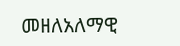መዘለአለማዊ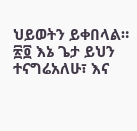ህይወትን ይቀበላል።
፳፬ እኔ ጌታ ይህን ተናግሬአለሁ፣ እና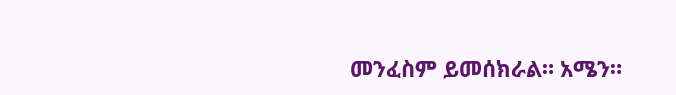መንፈስም ይመሰክራል። አሜን።